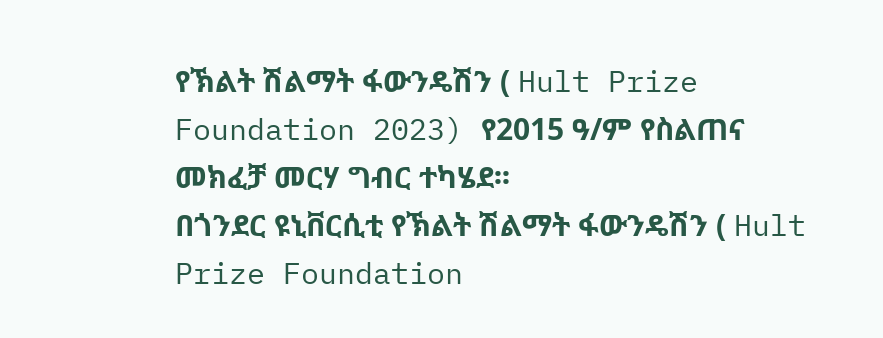የኽልት ሽልማት ፋውንዴሽን ( Hult Prize Foundation 2023) የ2015 ዓ/ም የስልጠና መክፈቻ መርሃ ግብር ተካሄደ፡፡
በጎንደር ዩኒቨርሲቲ የኽልት ሽልማት ፋውንዴሽን ( Hult Prize Foundation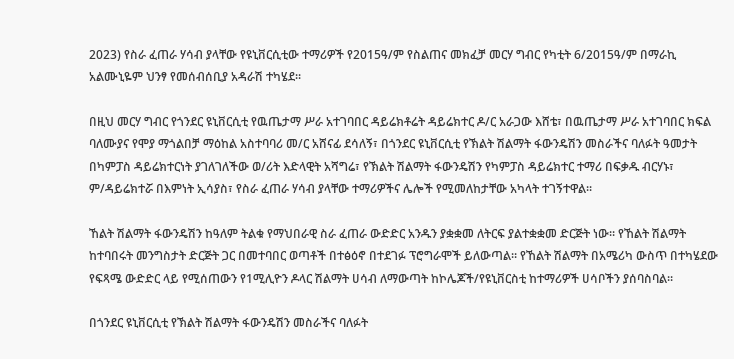2023) የስራ ፈጠራ ሃሳብ ያላቸው የዩኒቨርሲቲው ተማሪዎች የ2015ዓ/ም የስልጠና መክፈቻ መርሃ ግብር የካቲት 6/2015ዓ/ም በማራኪ አልሙኒዬም ህንፃ የመሰብሰቢያ አዳራሽ ተካሄደ፡፡

በዚህ መርሃ ግብር የጎንደር ዩኒቨርሲቲ የዉጤታማ ሥራ አተገባበር ዳይሬክቶሬት ዳይሬክተር ዶ/ር አራጋው እሸቴ፣ በዉጤታማ ሥራ አተገባበር ክፍል ባለሙያና የሞያ ማጎልበቻ ማዕከል አስተባባሪ መ/ር አሸናፊ ደሳለኝ፣ በጎንደር ዩኒቨርሲቲ የኽልት ሽልማት ፋውንዴሽን መስራችና ባለፉት ዓመታት በካምፓስ ዳይሬክተርነት ያገለገለችው ወ/ሪት እድላዊት አሻግሬ፣ የኽልት ሽልማት ፋውንዴሽን የካምፓስ ዳይሬክተር ተማሪ በፍቃዱ ብርሃኑ፣ ም/ዳይሬክተሯ በእምነት ኢሳያስ፣ የስራ ፈጠራ ሃሳብ ያላቸው ተማሪዎችና ሌሎች የሚመለከታቸው አካላት ተገኝተዋል፡፡

ኸልት ሽልማት ፋውንዴሽን ከዓለም ትልቁ የማህበራዊ ስራ ፈጠራ ውድድር አንዱን ያቋቋመ ለትርፍ ያልተቋቋመ ድርጅት ነው። የኸልት ሽልማት ከተባበሩት መንግስታት ድርጅት ጋር በመተባበር ወጣቶች በተፅዕኖ በተደገፉ ፕሮግራሞች ይለውጣል። የኸልት ሽልማት በአሜሪካ ውስጥ በተካሄደው የፍጻሜ ውድድር ላይ የሚሰጠውን የ1ሚሊዮን ዶላር ሽልማት ሀሳብ ለማውጣት ከኮሌጆች/የዩኒቨርስቲ ከተማሪዎች ሀሳቦችን ያሰባስባል።

በጎንደር ዩኒቨርሲቲ የኽልት ሽልማት ፋውንዴሽን መስራችና ባለፉት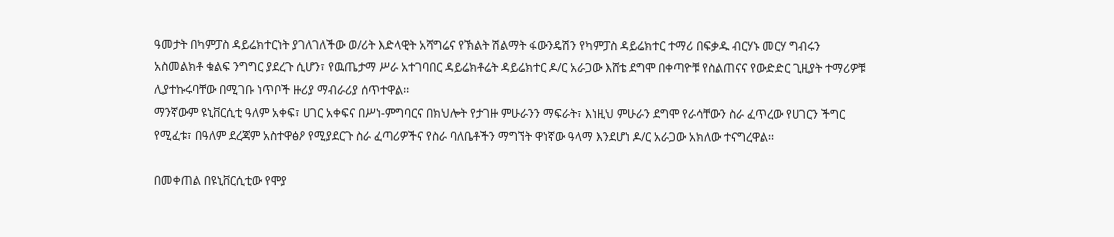ዓመታት በካምፓስ ዳይሬክተርነት ያገለገለችው ወ/ሪት እድላዊት አሻግሬና የኽልት ሽልማት ፋውንዴሽን የካምፓስ ዳይሬክተር ተማሪ በፍቃዱ ብርሃኑ መርሃ ግብሩን አስመልክቶ ቁልፍ ንግግር ያደረጉ ሲሆን፣ የዉጤታማ ሥራ አተገባበር ዳይሬክቶሬት ዳይሬክተር ዶ/ር አራጋው እሸቴ ደግሞ በቀጣዮቹ የስልጠናና የውድድር ጊዚያት ተማሪዎቹ ሊያተኩሩባቸው በሚገቡ ነጥቦች ዙሪያ ማብራሪያ ሰጥተዋል፡፡
ማንኛውም ዩኒቨርሲቲ ዓለም አቀፍ፣ ሀገር አቀፍና በሥነ-ምግባርና በክህሎት የታገዙ ምሁራንን ማፍራት፣ እነዚህ ምሁራን ደግሞ የራሳቸውን ስራ ፈጥረው የሀገርን ችግር የሚፈቱ፣ በዓለም ደረጃም አስተዋፅዖ የሚያደርጉ ስራ ፈጣሪዎችና የስራ ባለቤቶችን ማግኘት ዋነኛው ዓላማ እንደሆነ ዶ/ር አራጋው አክለው ተናግረዋል፡፡

በመቀጠል በዩኒቨርሲቲው የሞያ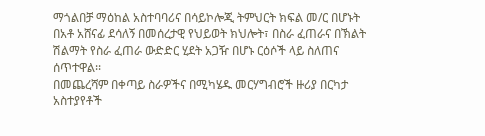ማጎልበቻ ማዕከል አስተባባሪና በሳይኮሎጂ ትምህርት ክፍል መ/ር በሆኑት በአቶ አሸናፊ ደሳለኝ በመሰረታዊ የህይወት ክህሎት፣ በስራ ፈጠራና በኽልት ሽልማት የስራ ፈጠራ ውድድር ሂደት አጋዥ በሆኑ ርዕሶች ላይ ስለጠና ሰጥተዋል፡፡
በመጨረሻም በቀጣይ ስራዎችና በሚካሄዱ መርሃግብሮች ዙሪያ በርካታ አስተያየቶች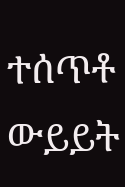ተሰጥቶ ውይይት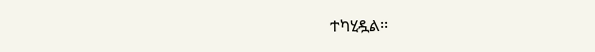ተካሂዷል፡፡